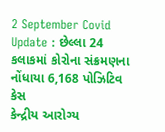2 September Covid Update : છેલ્લા 24 કલાકમાં કોરોના સંક્રમણના નોંધાયા 6,168 પોઝિટિવ કેસ
કેન્દ્રીય આરોગ્ય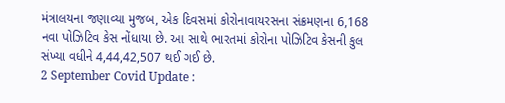મંત્રાલયના જણાવ્યા મુજબ, એક દિવસમાં કોરોનાવાયરસના સંક્રમણના 6,168 નવા પોઝિટિવ કેસ નોંધાયા છે. આ સાથે ભારતમાં કોરોના પોઝિટિવ કેસની કુલ સંખ્યા વધીને 4,44,42,507 થઈ ગઈ છે.
2 September Covid Update :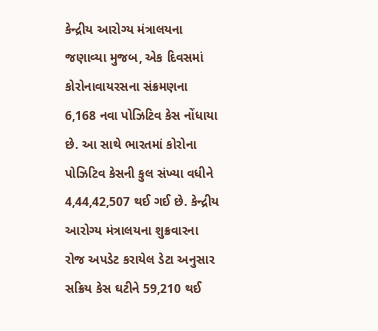કેન્દ્રીય આરોગ્ય મંત્રાલયના જણાવ્યા મુજબ, એક દિવસમાં કોરોનાવાયરસના સંક્રમણના 6,168 નવા પોઝિટિવ કેસ નોંધાયા છે. આ સાથે ભારતમાં કોરોના પોઝિટિવ કેસની કુલ સંખ્યા વધીને 4,44,42,507 થઈ ગઈ છે. કેન્દ્રીય આરોગ્ય મંત્રાલયના શુક્રવારના રોજ અપડેટ કરાયેલ ડેટા અનુસાર સક્રિય કેસ ઘટીને 59,210 થઈ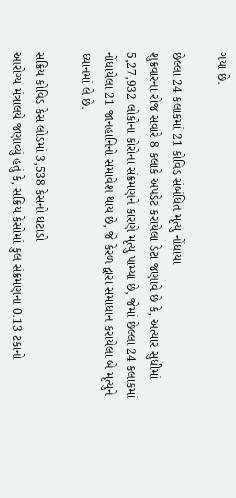ગયા છે.

છેલ્લા 24 કલાકમાં 21 કોવિડ સંબંધિત મૃત્યુ નોંધાયા
શુક્રવારના રોજ સવારે 8 કલાકે અપડેટ કરાયેલા ડેટા જણાવે છે કે, અત્યાર સુધીમાં 5,27,932 લોકોના કોરોના સંક્રમણને કારણે મૃત્યુ પામ્યા છે, જેમાં છેલ્લા 24 કલાકમાં નોંધાયેલા 21 જાનહાનિનો સમાવેશ થાય છે, જે કેરળ દ્વારા સમાધાન કરાયેલા બે મૃત્યુને ધ્યાનમાં લે છે.

સક્રિય કોવિડ કેસ લોડમાં 3,538 કેસનો ઘટાડો
આરોગ્ય મંત્રાલયે જણાવ્યું હતું કે, સક્રિય કેસોમાં કુલ સંક્રમણના 0.13 ટકાનો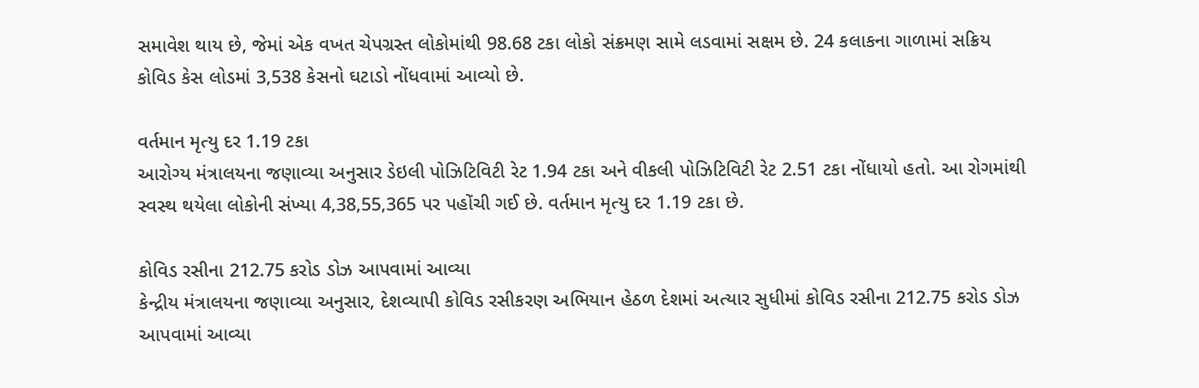સમાવેશ થાય છે, જેમાં એક વખત ચેપગ્રસ્ત લોકોમાંથી 98.68 ટકા લોકો સંક્રમણ સામે લડવામાં સક્ષમ છે. 24 કલાકના ગાળામાં સક્રિય કોવિડ કેસ લોડમાં 3,538 કેસનો ઘટાડો નોંધવામાં આવ્યો છે.

વર્તમાન મૃત્યુ દર 1.19 ટકા
આરોગ્ય મંત્રાલયના જણાવ્યા અનુસાર ડેઇલી પોઝિટિવિટી રેટ 1.94 ટકા અને વીકલી પોઝિટિવિટી રેટ 2.51 ટકા નોંધાયો હતો. આ રોગમાંથી સ્વસ્થ થયેલા લોકોની સંખ્યા 4,38,55,365 પર પહોંચી ગઈ છે. વર્તમાન મૃત્યુ દર 1.19 ટકા છે.

કોવિડ રસીના 212.75 કરોડ ડોઝ આપવામાં આવ્યા
કેન્દ્રીય મંત્રાલયના જણાવ્યા અનુસાર, દેશવ્યાપી કોવિડ રસીકરણ અભિયાન હેઠળ દેશમાં અત્યાર સુધીમાં કોવિડ રસીના 212.75 કરોડ ડોઝ આપવામાં આવ્યા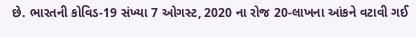છે. ભારતની કોવિડ-19 સંખ્યા 7 ઓગસ્ટ, 2020 ના રોજ 20-લાખના આંકને વટાવી ગઈ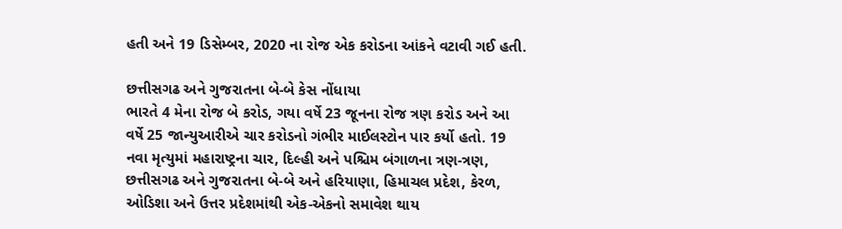હતી અને 19 ડિસેમ્બર, 2020 ના રોજ એક કરોડના આંકને વટાવી ગઈ હતી.

છત્તીસગઢ અને ગુજરાતના બે-બે કેસ નોંધાયા
ભારતે 4 મેના રોજ બે કરોડ, ગયા વર્ષે 23 જૂનના રોજ ત્રણ કરોડ અને આ વર્ષે 25 જાન્યુઆરીએ ચાર કરોડનો ગંભીર માઈલસ્ટોન પાર કર્યો હતો. 19 નવા મૃત્યુમાં મહારાષ્ટ્રના ચાર, દિલ્હી અને પશ્ચિમ બંગાળના ત્રણ-ત્રણ, છત્તીસગઢ અને ગુજરાતના બે-બે અને હરિયાણા, હિમાચલ પ્રદેશ, કેરળ, ઓડિશા અને ઉત્તર પ્રદેશમાંથી એક-એકનો સમાવેશ થાય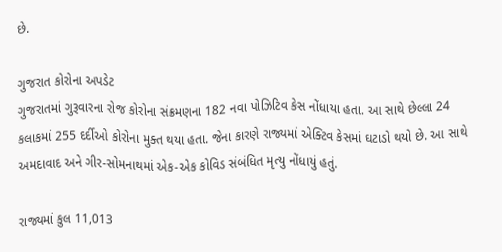છે.

ગુજરાત કોરોના અપડેટ
ગુજરાતમાં ગુરૂવારના રોજ કોરોના સંક્રમણના 182 નવા પોઝિટિવ કેસ નોંધાયા હતા. આ સાથે છેલ્લા 24 કલાકમાં 255 દર્દીઓ કોરોના મુક્ત થયા હતા. જેના કારણે રાજ્યમાં એક્ટિવ કેસમાં ઘટાડો થયો છે. આ સાથે અમદાવાદ અને ગીર-સોમનાથમાં એક-એક કોવિડ સંબંધિત મૃત્યુ નોંધાયું હતું.

રાજ્યમાં કુલ 11,013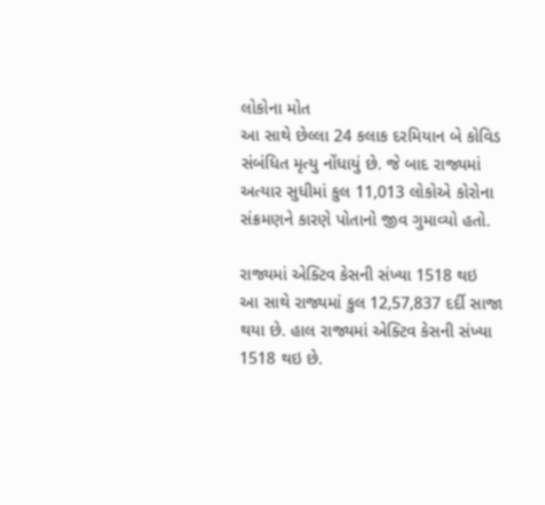લોકોના મોત
આ સાથે છેલ્લા 24 કલાક દરમિયાન બે કોવિડ સંબંધિત મૃત્યુ નોંધાયું છે. જે બાદ રાજ્યમાં અત્યાર સુધીમાં કુલ 11,013 લોકોએ કોરોના સંક્રમણને કારણે પોતાનો જીવ ગુમાવ્યો હતો.

રાજ્યમાં એક્ટિવ કેસની સંખ્યા 1518 થઇ
આ સાથે રાજ્યમાં કુલ 12,57,837 દર્દી સાજા થયા છે. હાલ રાજ્યમાં એક્ટિવ કેસની સંખ્યા 1518 થઇ છે.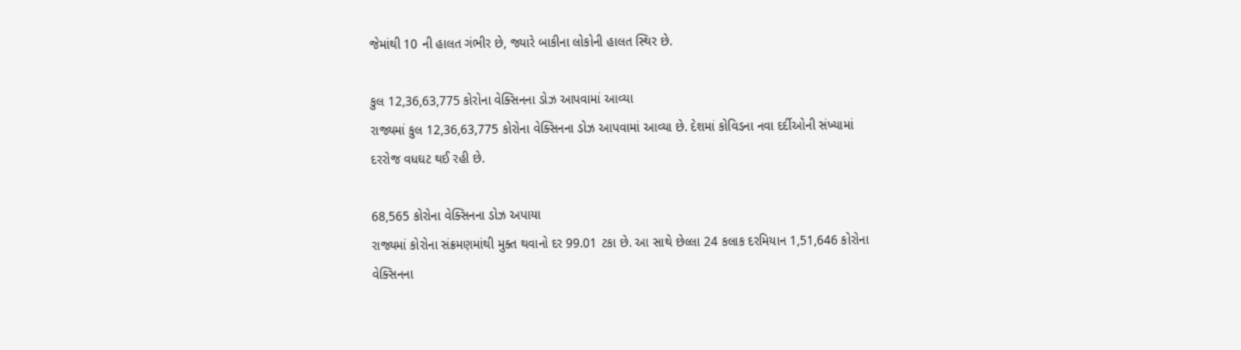જેમાંથી 10 ની હાલત ગંભીર છે, જ્યારે બાકીના લોકોની હાલત સ્થિર છે.

કુલ 12,36,63,775 કોરોના વેક્સિનના ડોઝ આપવામાં આવ્યા
રાજ્યમાં કુલ 12,36,63,775 કોરોના વેક્સિનના ડોઝ આપવામાં આવ્યા છે. દેશમાં કોવિડના નવા દર્દીઓની સંખ્યામાં દરરોજ વધઘટ થઈ રહી છે.

68,565 કોરોના વેક્સિનના ડોઝ અપાયા
રાજ્યમાં કોરોના સંક્રમણમાંથી મુક્ત થવાનો દર 99.01 ટકા છે. આ સાથે છેલ્લા 24 કલાક દરમિયાન 1,51,646 કોરોના વેક્સિનના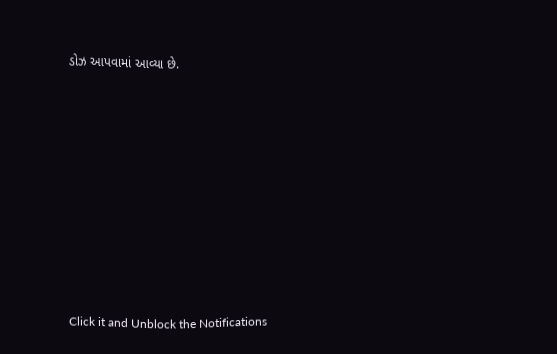ડોઝ આપવામાં આવ્યા છે.












Click it and Unblock the Notifications